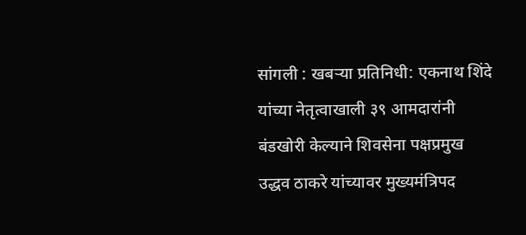सांगली : खबऱ्या प्रतिनिधी: एकनाथ शिंदे यांच्या नेतृत्वाखाली ३९ आमदारांनी बंडखोरी केल्याने शिवसेना पक्षप्रमुख उद्धव ठाकरे यांच्यावर मुख्यमंत्रिपद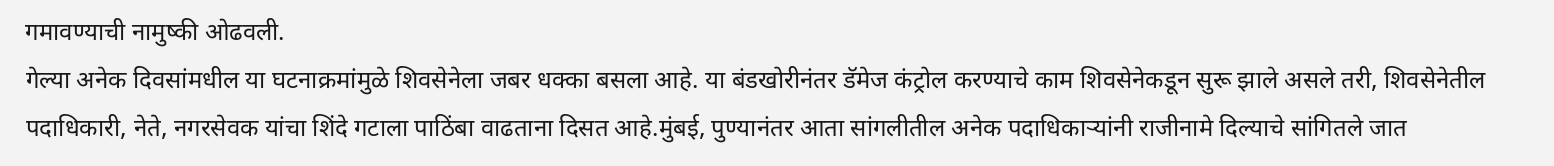गमावण्याची नामुष्की ओढवली.
गेल्या अनेक दिवसांमधील या घटनाक्रमांमुळे शिवसेनेला जबर धक्का बसला आहे. या बंडखोरीनंतर डॅमेज कंट्रोल करण्याचे काम शिवसेनेकडून सुरू झाले असले तरी, शिवसेनेतील पदाधिकारी, नेते, नगरसेवक यांचा शिंदे गटाला पाठिंबा वाढताना दिसत आहे.मुंबई, पुण्यानंतर आता सांगलीतील अनेक पदाधिकाऱ्यांनी राजीनामे दिल्याचे सांगितले जात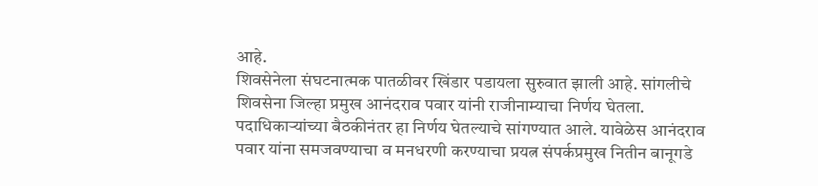आहे.
शिवसेनेला संघटनात्मक पातळीवर खिंडार पडायला सुरुवात झाली आहे. सांगलीचे शिवसेना जिल्हा प्रमुख आनंदराव पवार यांनी राजीनाम्याचा निर्णय घेतला. पदाधिकाऱ्यांच्या बैठकीनंतर हा निर्णय घेतल्याचे सांगण्यात आले. यावेळेस आनंदराव पवार यांना समजवण्याचा व मनधरणी करण्याचा प्रयत्न संपर्कप्रमुख नितीन बानूगडे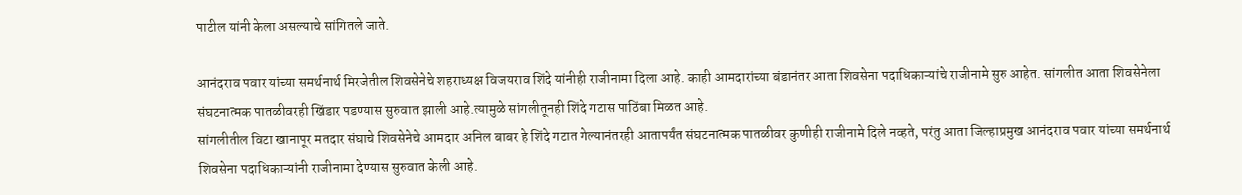पाटील यांनी केला असल्याचे सांगितले जाते.

आनंदराव पवार यांच्या समर्थनार्थ मिरजेतील शिवसेनेचे शहराध्यक्ष विजयराव शिंदे यांनीही राजीनामा दिला आहे. काही आमदारांच्या बंडानंतर आता शिवसेना पदाधिकाऱ्यांचे राजीनामे सुरु आहेत. सांगलीत आता शिवसेनेला संघटनात्मक पातळीवरही खिंडार पडण्यास सुरुवात झाली आहे.त्यामुळे सांगलीतूनही शिंदे गटास पाठिंबा मिळत आहे.
सांगलीतील विटा खानापूर मतदार संघाचे शिवसेनेचे आमदार अनिल बाबर हे शिंदे गटात गेल्यानंतरही आतापर्यंत संघटनात्मक पातळीवर कुणीही राजीनामे दिले नव्हते, परंतु आता जिल्हाप्रमुख आनंदराव पवार यांच्या समर्थनार्थ शिवसेना पदाधिकाऱ्यांनी राजीनामा देण्यास सुरुवात केली आहे.